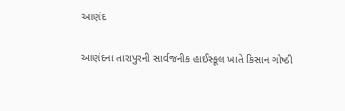આણંદ

આણંદના તારાપુરની સાર્વજનીક હાઈસ્કૂલ ખાતે કિસાન ગોષ્ઠી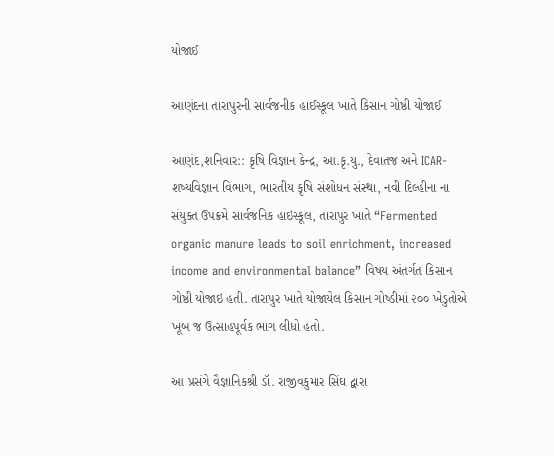યોજાઈ

આણંદના તારાપુરની સાર્વજનીક હાઈસ્કૂલ ખાતે કિસાન ગોષ્ઠી યોજાઈ

આણંદ,શનિવાર:: કૃષિ વિજ્ઞાન કેન્દ્ર, આ.કૃ.યુ., દેવાતજ અને ICAR- શષ્યવિજ્ઞાન વિભાગ, ભારતીય કૃષિ સંશોધન સંસ્થા, નવી દિલ્હીના ના સંયુક્ત ઉપક્રમે સાર્વજનિક હાઇસ્કૂલ, તારાપુર ખાતે “Fermented organic manure leads to soil enrichment, increased income and environmental balance” વિષય અંતર્ગત કિસાન ગોષ્ઠી યોજાઇ હતી. તારાપુર ખાતે યોજાયેલ કિસાન ગોષ્ડીમાં ૨૦૦ ખેડુતોએ ખૂબ જ ઉત્સાહપૂર્વક ભાગ લીધો હતો.

આ પ્રસંગે વૈજ્ઞાનિકશ્રી ડૉ. રાજીવકુમાર સિંઘ દ્વારા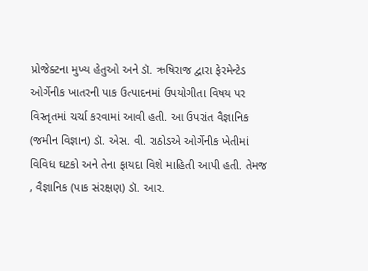પ્રોજેક્ટના મુખ્ય હેતુઓ અને ડૉ. ઋષિરાજ દ્વારા ફેરમેન્ટેડ ઓર્ગેનીક ખાતરની પાક ઉત્પાદનમાં ઉપયોગીતા વિષય પર વિસ્તૃતમાં ચર્ચા કરવામાં આવી હતી. આ ઉપરાંત વૈજ્ઞાનિક (જમીન વિજ્ઞાન) ડૉ. એસ. વી. રાઠોડએ ઓર્ગેનીક ખેતીમાં વિવિધ ઘટકો અને તેના ફાયદા વિશે માહિતી આપી હતી. તેમજ , વૈજ્ઞાનિક (પાક સંરક્ષણ) ડૉ. આર.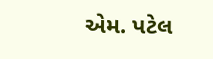એમ. પટેલ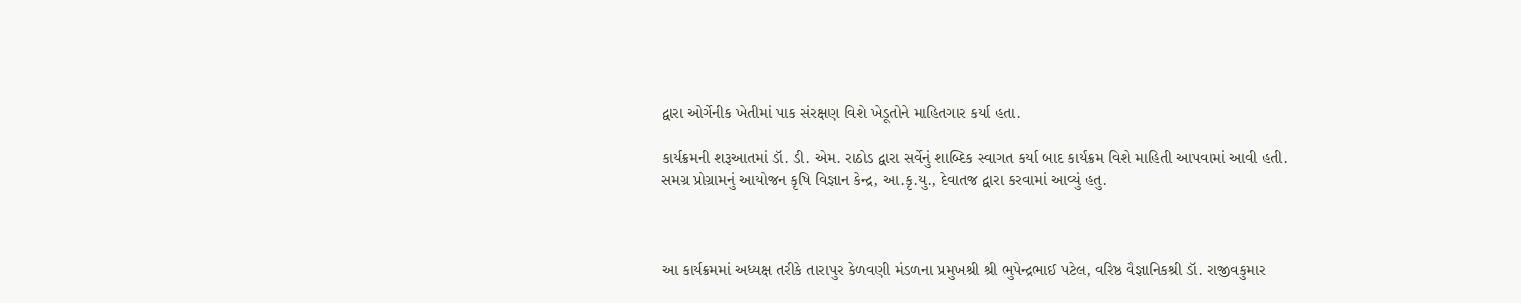દ્વારા ઓર્ગેનીક ખેતીમાં પાક સંરક્ષણ વિશે ખેડૂતોને માહિતગાર કર્યા હતા.

કાર્યક્રમની શરૂઆતમાં ડૉ. ડી. એમ. રાઠોડ દ્વારા સર્વેનું શાબ્દિક સ્વાગત કર્યા બાદ કાર્યક્રમ વિશે માહિતી આપવામાં આવી હતી. સમગ્ર પ્રોગ્રામનું આયોજન કૃષિ વિજ્ઞાન કેન્દ્ર, આ.કૃ.યુ., દેવાતજ દ્વારા કરવામાં આવ્યું હતુ.



આ કાર્યક્રમમાં અધ્યક્ષ તરીકે તારાપુર કેળવણી મંડળના પ્રમુખશ્રી શ્રી ભુપેન્દ્રભાઈ પટેલ, વરિષ્ઠ વૈજ્ઞાનિકશ્રી ડૉ. રાજીવકુમાર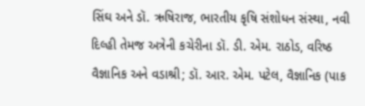સિંઘ અને ડૉ. ઋષિરાજ, ભારતીય કૃષિ સંશોધન સંસ્થા, નવી દિલ્હી તેમજ અત્રેની કચેરીના ડૉ. ડી. એમ. રાઠોડ, વરિષ્ઠ વૈજ્ઞાનિક અને વડાશ્રી; ડૉ. આર. એમ. પટેલ, વૈજ્ઞાનિક (પાક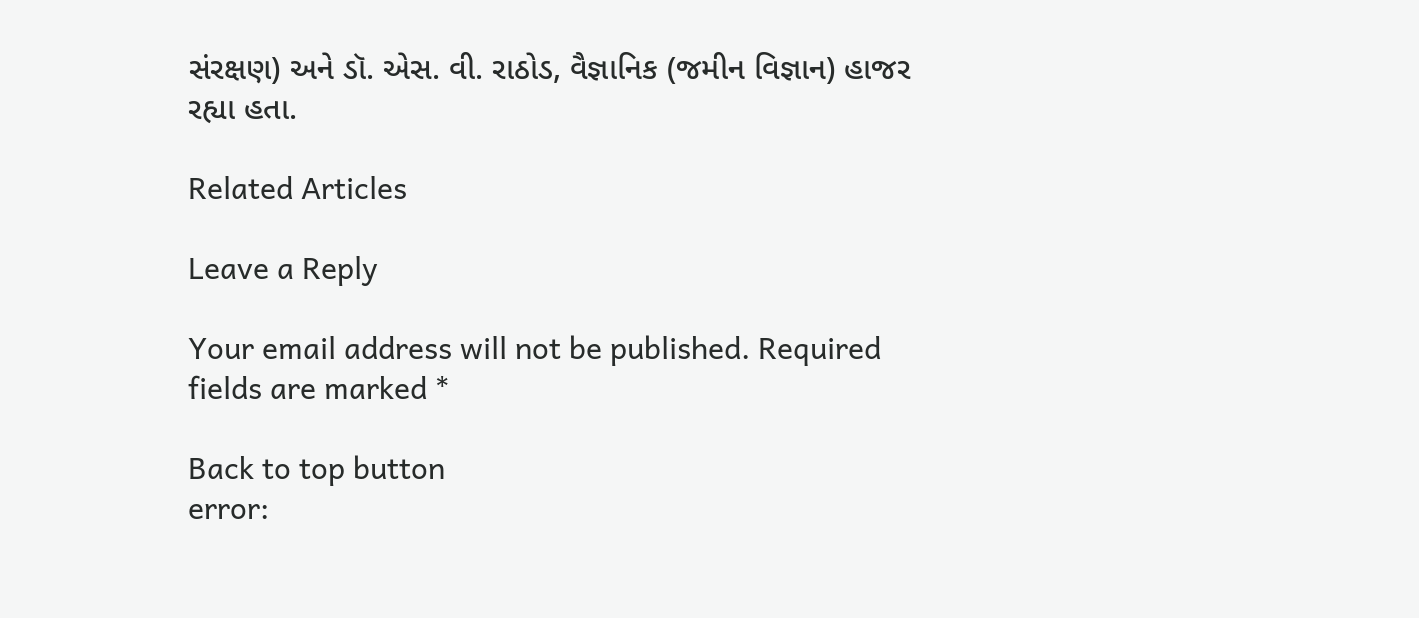સંરક્ષણ) અને ડૉ. એસ. વી. રાઠોડ, વૈજ્ઞાનિક (જમીન વિજ્ઞાન) હાજર રહ્યા હતા.

Related Articles

Leave a Reply

Your email address will not be published. Required fields are marked *

Back to top button
error: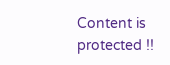Content is protected !!